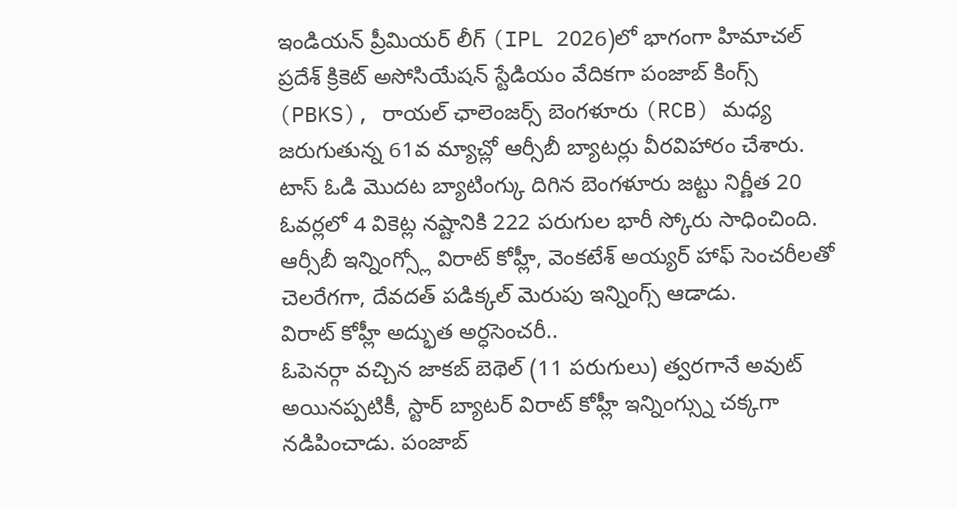ఇండియన్ ప్రీమియర్ లీగ్ (IPL 2026)లో భాగంగా హిమాచల్ ప్రదేశ్ క్రికెట్ అసోసియేషన్ స్టేడియం వేదికగా పంజాబ్ కింగ్స్ (PBKS), రాయల్ ఛాలెంజర్స్ బెంగళూరు (RCB) మధ్య జరుగుతున్న 61వ మ్యాచ్లో ఆర్సీబీ బ్యాటర్లు వీరవిహారం చేశారు. టాస్ ఓడి మొదట బ్యాటింగ్కు దిగిన బెంగళూరు జట్టు నిర్ణీత 20 ఓవర్లలో 4 వికెట్ల నష్టానికి 222 పరుగుల భారీ స్కోరు సాధించింది. ఆర్సీబీ ఇన్నింగ్స్లో విరాట్ కోహ్లీ, వెంకటేశ్ అయ్యర్ హాఫ్ సెంచరీలతో చెలరేగగా, దేవదత్ పడిక్కల్ మెరుపు ఇన్నింగ్స్ ఆడాడు.
విరాట్ కోహ్లీ అద్భుత అర్ధసెంచరీ..
ఓపెనర్గా వచ్చిన జాకబ్ బెథెల్ (11 పరుగులు) త్వరగానే అవుట్ అయినప్పటికీ, స్టార్ బ్యాటర్ విరాట్ కోహ్లీ ఇన్నింగ్స్ను చక్కగా నడిపించాడు. పంజాబ్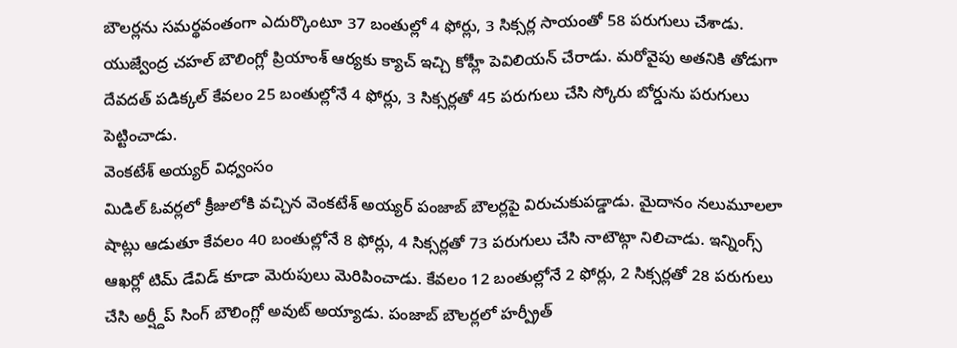బౌలర్లను సమర్థవంతంగా ఎదుర్కొంటూ 37 బంతుల్లో 4 ఫోర్లు, 3 సిక్సర్ల సాయంతో 58 పరుగులు చేశాడు. యుజ్వేంద్ర చహల్ బౌలింగ్లో ప్రియాంశ్ ఆర్యకు క్యాచ్ ఇచ్చి కోహ్లీ పెవిలియన్ చేరాడు. మరోవైపు అతనికి తోడుగా దేవదత్ పడిక్కల్ కేవలం 25 బంతుల్లోనే 4 ఫోర్లు, 3 సిక్సర్లతో 45 పరుగులు చేసి స్కోరు బోర్డును పరుగులు పెట్టించాడు.
వెంకటేశ్ అయ్యర్ విధ్వంసం
మిడిల్ ఓవర్లలో క్రీజులోకి వచ్చిన వెంకటేశ్ అయ్యర్ పంజాబ్ బౌలర్లపై విరుచుకుపడ్డాడు. మైదానం నలుమూలలా షాట్లు ఆడుతూ కేవలం 40 బంతుల్లోనే 8 ఫోర్లు, 4 సిక్సర్లతో 73 పరుగులు చేసి నాటౌట్గా నిలిచాడు. ఇన్నింగ్స్ ఆఖర్లో టిమ్ డేవిడ్ కూడా మెరుపులు మెరిపించాడు. కేవలం 12 బంతుల్లోనే 2 ఫోర్లు, 2 సిక్సర్లతో 28 పరుగులు చేసి అర్ష్దీప్ సింగ్ బౌలింగ్లో అవుట్ అయ్యాడు. పంజాబ్ బౌలర్లలో హర్ప్రీత్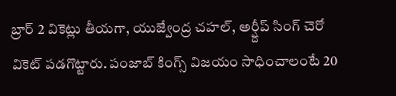బ్రార్ 2 వికెట్లు తీయగా, యుజ్వేంద్ర చహల్, అర్ష్దీప్ సింగ్ చెరో వికెట్ పడగొట్టారు. పంజాబ్ కింగ్స్ విజయం సాధించాలంటే 20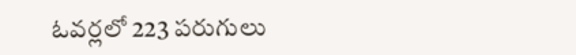ఓవర్లలో 223 పరుగులు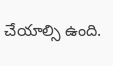చేయాల్సి ఉంది.